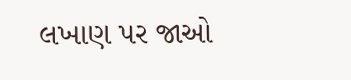લખાણ પર જાઓ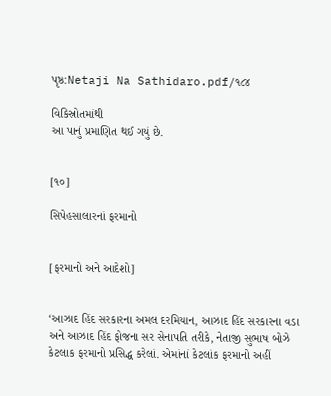પૃષ્ઠ:Netaji Na Sathidaro.pdf/૧૮૪

વિકિસ્રોતમાંથી
આ પાનું પ્રમાણિત થઈ ગયું છે.


[૧૦]

સિપેહસાલારનાં ફરમાનો


[ફરમાનો અને આદેશો]


‘આઝાદ હિંદ સરકારના અમલ દરમિયાન, આઝાદ હિંદ સરકારના વડા અને આઝાદ હિંદ ફોજના સર સેનાપતિ તરીકે, નેતાજી સુભાષ બોઝે કેટલાક ફરમાનો પ્રસિદ્ધ કરેલાં. એમાંનાં કેટલાંક ફરમાનો અહીં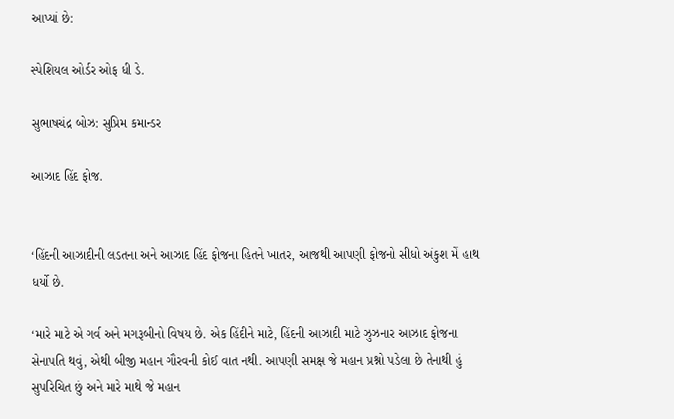આપ્યાં છે:

સ્પેશિયલ ઓર્ડર ઓફ ધી ડે.

સુભાષચંદ્ર બોઝ: સુપ્રિમ કમાન્ડર

આઝાદ હિંદ ફોજ.


‘હિંદની આઝાદીની લડતના અને આઝાદ હિંદ ફોજના હિતને ખાતર, આજથી આપણી ફોજનો સીધો અંકુશ મેં હાથ ધર્યો છે.

‘મારે માટે એ ગર્વ અને મગરૂબીનો વિષય છે. એક હિંદીને માટે, હિંદની આઝાદી માટે ઝુઝનાર આઝાદ ફોજના સેનાપતિ થવું, એથી બીજી મહાન ગૌરવની કોઈ વાત નથી. આપણી સમક્ષ જે મહાન પ્રશ્નો પડેલા છે તેનાથી હું સુપરિચિત છું અને મારે માથે જે મહાન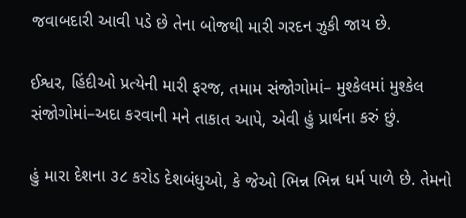જવાબદારી આવી પડે છે તેના બોજથી મારી ગરદન ઝુકી જાય છે.

ઈશ્વર, હિંદીઓ પ્રત્યેની મારી ફરજ, તમામ સંજોગોમાં– મુશ્કેલમાં મુશ્કેલ સંજોગોમાં–અદા કરવાની મને તાકાત આપે, એવી હું પ્રાર્થના કરું છું.

હું મારા દેશના ૩૮ કરોડ દેશબંધુઓ, કે જેઓ ભિન્ન ભિન્ન ધર્મ પાળે છે. તેમનો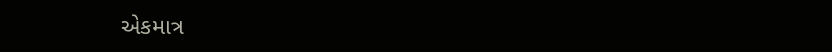એકમાત્ર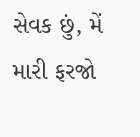સેવક છું, મેં મારી ફરજો